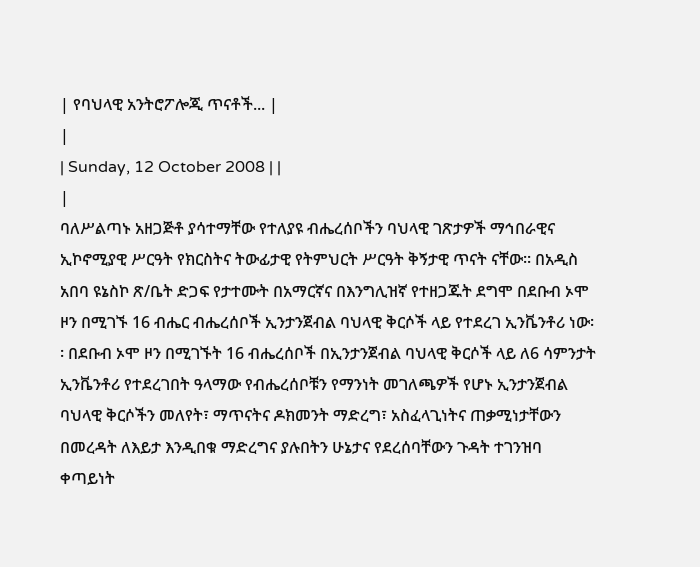| የባህላዊ አንትሮፖሎጂ ጥናቶች... |
|
| Sunday, 12 October 2008 | |
|
ባለሥልጣኑ አዘጋጅቶ ያሳተማቸው የተለያዩ ብሔረሰቦችን ባህላዊ ገጽታዎች ማኅበራዊና ኢኮኖሚያዊ ሥርዓት የክርስትና ትውፊታዊ የትምህርት ሥርዓት ቅኝታዊ ጥናት ናቸው፡፡ በአዲስ አበባ ዩኔስኮ ጽ/ቤት ድጋፍ የታተሙት በአማርኛና በእንግሊዝኛ የተዘጋጁት ደግሞ በደቡብ ኦሞ ዞን በሚገኙ 16 ብሔር ብሔረሰቦች ኢንታንጀብል ባህላዊ ቅርሶች ላይ የተደረገ ኢንቬንቶሪ ነው፡፡ በደቡብ ኦሞ ዞን በሚገኙት 16 ብሔረሰቦች በኢንታንጀብል ባህላዊ ቅርሶች ላይ ለ6 ሳምንታት ኢንቬንቶሪ የተደረገበት ዓላማው የብሔረሰቦቹን የማንነት መገለጫዎች የሆኑ ኢንታንጀብል ባህላዊ ቅርሶችን መለየት፣ ማጥናትና ዶክመንት ማድረግ፣ አስፈላጊነትና ጠቃሚነታቸውን በመረዳት ለእይታ እንዲበቁ ማድረግና ያሉበትን ሁኔታና የደረሰባቸውን ጉዳት ተገንዝባ ቀጣይነት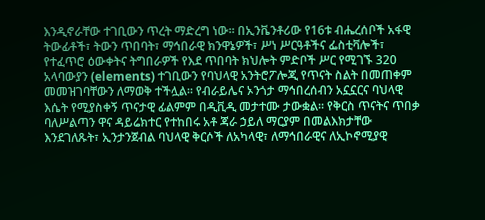እንዲኖራቸው ተገቢውን ጥረት ማድረግ ነው፡፡ በኢንቬንቶሪው የ16ቱ ብሔረሰቦች አፋዊ ትውፊቶች፣ ትውን ጥበባት፣ ማኅበራዊ ክንዋኔዎች፣ ሥነ ሥርዓቶችና ፌስቲቫሎች፣ የተፈጥሮ ዕውቀትና ትግበራዎች የእደ ጥበባት ክህሎት ምድቦች ሥር የሚገኙ 320 አላባውያን (elements) ተገቢውን የባህላዊ አንትሮፖሎጂ የጥናት ስልት በመጠቀም መመዝገባቸውን ለማወቅ ተችሏል፡፡ የብራይሌና ኦንጎታ ማኅበረሰብን አኗኗርና ባህላዊ እሴት የሚያስቀኝ ጥናታዊ ፊልምም በዲቪዲ መታተሙ ታውቋል፡፡ የቅርስ ጥናትና ጥበቃ ባለሥልጣን ዋና ዳይሬክተር የተከበሩ አቶ ጃራ ኃይለ ማርያም በመልእክታቸው እንደገለጹት፣ ኢንታንጀብል ባህላዊ ቅርሶች ለአካላዊ፣ ለማኅበራዊና ለኢኮኖሚያዊ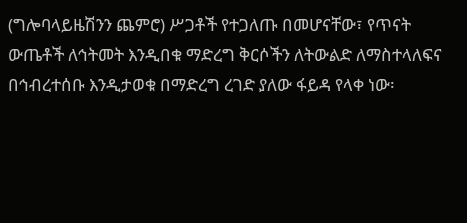(ግሎባላይዜሽንን ጨምሮ) ሥጋቶች የተጋለጡ በመሆናቸው፣ የጥናት ውጤቶች ለኅትመት እንዲበቁ ማድረግ ቅርሶችን ለትውልድ ለማስተላለፍና በኅብረተሰቡ እንዲታወቁ በማድረግ ረገድ ያለው ፋይዳ የላቀ ነው፡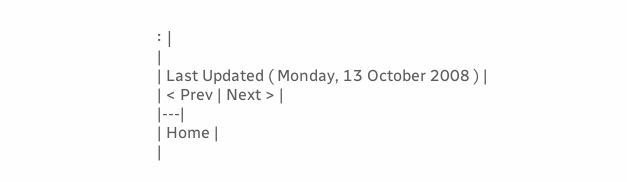፡ |
|
| Last Updated ( Monday, 13 October 2008 ) |
| < Prev | Next > |
|---|
| Home |
|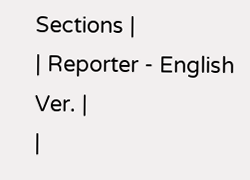Sections |
| Reporter - English Ver. |
|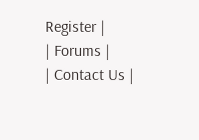Register |
| Forums |
| Contact Us |